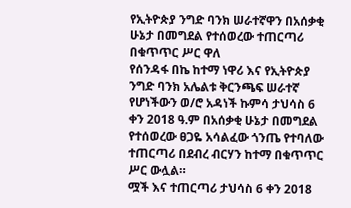የኢትዮጵያ ንግድ ባንክ ሠራተኛዋን በአሰቃቂ ሁኔታ በመግደል የተሰወረው ተጠርጣሪ በቁጥጥር ሥር ዋለ
የሰንዳፋ በኬ ከተማ ነዋሪ እና የኢትዮጵያ ንግድ ባንክ አሌልቱ ቅርንጫፍ ሠራተኛ የሆነችውን ወ/ሮ አዳነች ኩምሳ ታህሳስ 6 ቀን 2018 ዓ.ም በአሰቃቂ ሁኔታ በመግደል የተሰወረው ፀጋዬ አሳልፈው ጎንጤ የተባለው ተጠርጣሪ በደብረ ብርሃን ከተማ በቁጥጥር ሥር ውሏል።
ሟች እና ተጠርጣሪ ታህሳስ 6 ቀን 2018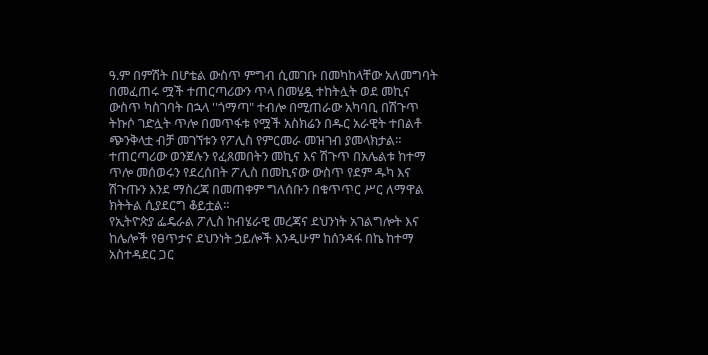ዓ.ም በምሽት በሆቴል ውስጥ ምግብ ሲመገቡ በመካከላቸው አለመግባት በመፈጠሩ ሟች ተጠርጣሪውን ጥላ በመሄዷ ተከትሏት ወደ መኪና ውስጥ ካስገባት በኋላ ''ጎማጣ" ተብሎ በሚጠራው አካባቢ በሽጉጥ ትኩሶ ገድሏት ጥሎ በመጥፋቱ የሟች አስክሬን በዱር አራዊት ተበልቶ ጭንቅላቷ ብቻ መገኘቱን የፖሊስ የምርመራ መዝገብ ያመላክታል።
ተጠርጣሪው ወንጀሉን የፈጸመበትን መኪና እና ሽጉጥ በአሌልቱ ከተማ ጥሎ መሰወሩን የደረሰበት ፖሊስ በመኪናው ውስጥ የደም ዱካ እና ሽጉጡን እንደ ማስረጃ በመጠቀም ግለሰቡን በቁጥጥር ሥር ለማዋል ክትትል ሲያደርግ ቆይቷል።
የኢትዮጵያ ፌዴራል ፖሊስ ከብሄራዊ መረጃና ደህንነት አገልግሎት እና ከሌሎች የፀጥታና ደህንነት ኃይሎች እንዲሁም ከሰንዳፋ በኬ ከተማ አስተዳደር ጋር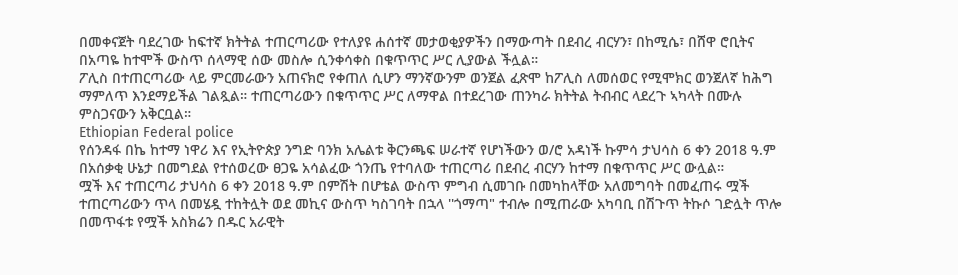በመቀናጀት ባደረገው ከፍተኛ ክትትል ተጠርጣሪው የተለያዩ ሐሰተኛ መታወቂያዎችን በማውጣት በደብረ ብርሃን፣ በከሚሴ፣ በሸዋ ሮቢትና በአጣዬ ከተሞች ውስጥ ሰላማዊ ሰው መስሎ ሲንቀሳቀስ በቁጥጥር ሥር ሊያውል ችሏል።
ፖሊስ በተጠርጣሪው ላይ ምርመራውን አጠናክሮ የቀጠለ ሲሆን ማንኛውንም ወንጀል ፈጽሞ ከፖሊስ ለመሰወር የሚሞክር ወንጀለኛ ከሕግ ማምለጥ እንደማይችል ገልጿል። ተጠርጣሪውን በቁጥጥር ሥር ለማዋል በተደረገው ጠንካራ ክትትል ትብብር ላደረጉ ኣካላት በሙሉ ምስጋናውን አቅርቧል።
Ethiopian Federal police
የሰንዳፋ በኬ ከተማ ነዋሪ እና የኢትዮጵያ ንግድ ባንክ አሌልቱ ቅርንጫፍ ሠራተኛ የሆነችውን ወ/ሮ አዳነች ኩምሳ ታህሳስ 6 ቀን 2018 ዓ.ም በአሰቃቂ ሁኔታ በመግደል የተሰወረው ፀጋዬ አሳልፈው ጎንጤ የተባለው ተጠርጣሪ በደብረ ብርሃን ከተማ በቁጥጥር ሥር ውሏል።
ሟች እና ተጠርጣሪ ታህሳስ 6 ቀን 2018 ዓ.ም በምሽት በሆቴል ውስጥ ምግብ ሲመገቡ በመካከላቸው አለመግባት በመፈጠሩ ሟች ተጠርጣሪውን ጥላ በመሄዷ ተከትሏት ወደ መኪና ውስጥ ካስገባት በኋላ ''ጎማጣ" ተብሎ በሚጠራው አካባቢ በሽጉጥ ትኩሶ ገድሏት ጥሎ በመጥፋቱ የሟች አስክሬን በዱር አራዊት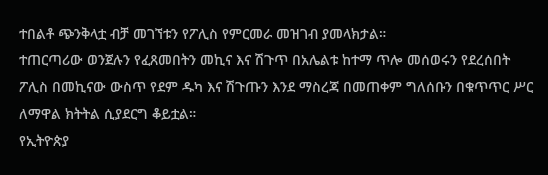ተበልቶ ጭንቅላቷ ብቻ መገኘቱን የፖሊስ የምርመራ መዝገብ ያመላክታል።
ተጠርጣሪው ወንጀሉን የፈጸመበትን መኪና እና ሽጉጥ በአሌልቱ ከተማ ጥሎ መሰወሩን የደረሰበት ፖሊስ በመኪናው ውስጥ የደም ዱካ እና ሽጉጡን እንደ ማስረጃ በመጠቀም ግለሰቡን በቁጥጥር ሥር ለማዋል ክትትል ሲያደርግ ቆይቷል።
የኢትዮጵያ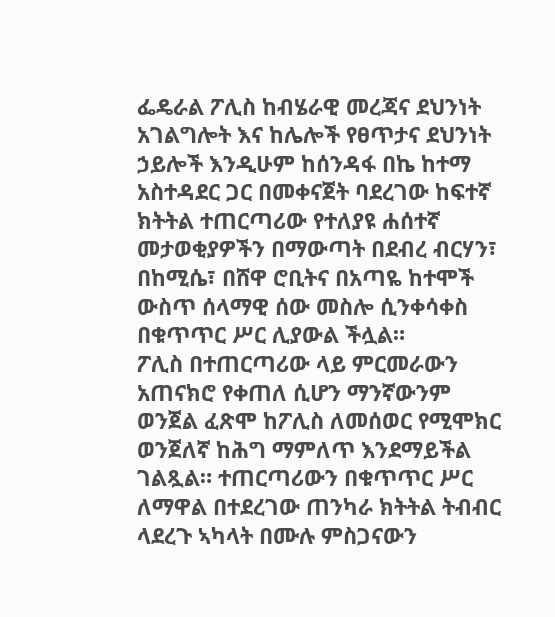ፌዴራል ፖሊስ ከብሄራዊ መረጃና ደህንነት አገልግሎት እና ከሌሎች የፀጥታና ደህንነት ኃይሎች እንዲሁም ከሰንዳፋ በኬ ከተማ አስተዳደር ጋር በመቀናጀት ባደረገው ከፍተኛ ክትትል ተጠርጣሪው የተለያዩ ሐሰተኛ መታወቂያዎችን በማውጣት በደብረ ብርሃን፣ በከሚሴ፣ በሸዋ ሮቢትና በአጣዬ ከተሞች ውስጥ ሰላማዊ ሰው መስሎ ሲንቀሳቀስ በቁጥጥር ሥር ሊያውል ችሏል።
ፖሊስ በተጠርጣሪው ላይ ምርመራውን አጠናክሮ የቀጠለ ሲሆን ማንኛውንም ወንጀል ፈጽሞ ከፖሊስ ለመሰወር የሚሞክር ወንጀለኛ ከሕግ ማምለጥ እንደማይችል ገልጿል። ተጠርጣሪውን በቁጥጥር ሥር ለማዋል በተደረገው ጠንካራ ክትትል ትብብር ላደረጉ ኣካላት በሙሉ ምስጋናውን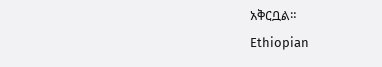አቅርቧል።
Ethiopian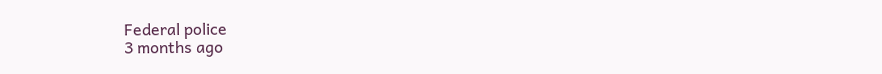Federal police
3 months ago